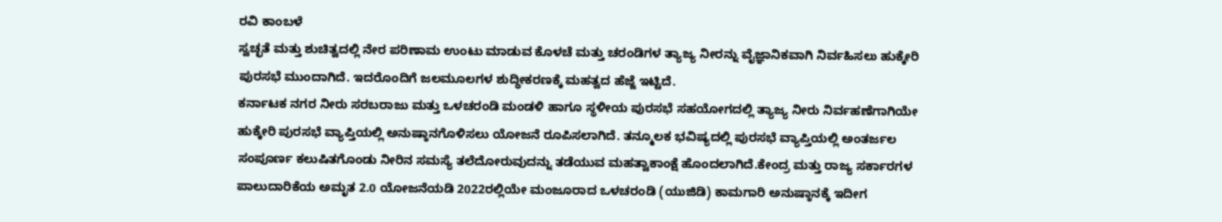ರವಿ ಕಾಂಬಳೆ
ಸ್ವಚ್ಛತೆ ಮತ್ತು ಶುಚಿತ್ವದಲ್ಲಿ ನೇರ ಪರಿಣಾಮ ಉಂಟು ಮಾಡುವ ಕೊಳಚೆ ಮತ್ತು ಚರಂಡಿಗಳ ತ್ಯಾಜ್ಯ ನೀರನ್ನು ವೈಜ್ಞಾನಿಕವಾಗಿ ನಿರ್ವಹಿಸಲು ಹುಕ್ಕೇರಿ ಪುರಸಭೆ ಮುಂದಾಗಿದೆ. ಇದರೊಂದಿಗೆ ಜಲಮೂಲಗಳ ಶುದ್ಧೀಕರಣಕ್ಕೆ ಮಹತ್ವದ ಹೆಜ್ಜೆ ಇಟ್ಟಿದೆ.
ಕರ್ನಾಟಕ ನಗರ ನೀರು ಸರಬರಾಜು ಮತ್ತು ಒಳಚರಂಡಿ ಮಂಡಳಿ ಹಾಗೂ ಸ್ಥಳೀಯ ಪುರಸಭೆ ಸಹಯೋಗದಲ್ಲಿ ತ್ಯಾಜ್ಯ ನೀರು ನಿರ್ವಹಣೆಗಾಗಿಯೇ ಹುಕ್ಕೇರಿ ಪುರಸಭೆ ವ್ಯಾಪ್ತಿಯಲ್ಲಿ ಅನುಷ್ಠಾನಗೊಳಿಸಲು ಯೋಜನೆ ರೂಪಿಸಲಾಗಿದೆ. ತನ್ಮೂಲಕ ಭವಿಷ್ಯದಲ್ಲಿ ಪುರಸಭೆ ವ್ಯಾಪ್ತಿಯಲ್ಲಿ ಅಂತರ್ಜಲ ಸಂಪೂರ್ಣ ಕಲುಷಿತಗೊಂಡು ನೀರಿನ ಸಮಸ್ಯೆ ತಲೆದೋರುವುದನ್ನು ತಡೆಯುವ ಮಹತ್ವಾಕಾಂಕ್ಷೆ ಹೊಂದಲಾಗಿದೆ.ಕೇಂದ್ರ ಮತ್ತು ರಾಜ್ಯ ಸರ್ಕಾರಗಳ ಪಾಲುದಾರಿಕೆಯ ಅಮೃತ 2.0 ಯೋಜನೆಯಡಿ 2022ರಲ್ಲಿಯೇ ಮಂಜೂರಾದ ಒಳಚರಂಡಿ (ಯುಜಿಡಿ) ಕಾಮಗಾರಿ ಅನುಷ್ಠಾನಕ್ಕೆ ಇದೀಗ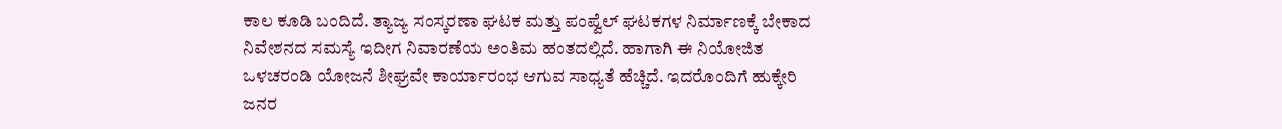ಕಾಲ ಕೂಡಿ ಬಂದಿದೆ. ತ್ಯಾಜ್ಯ ಸಂಸ್ಕರಣಾ ಘಟಕ ಮತ್ತು ಪಂಪ್ವೆಲ್ ಘಟಕಗಳ ನಿರ್ಮಾಣಕ್ಕೆ ಬೇಕಾದ ನಿವೇಶನದ ಸಮಸ್ಯೆ ಇದೀಗ ನಿವಾರಣೆಯ ಅಂತಿಮ ಹಂತದಲ್ಲಿದೆ. ಹಾಗಾಗಿ ಈ ನಿಯೋಜಿತ ಒಳಚರಂಡಿ ಯೋಜನೆ ಶೀಘ್ರವೇ ಕಾರ್ಯಾರಂಭ ಆಗುವ ಸಾಧ್ಯತೆ ಹೆಚ್ಚಿದೆ. ಇದರೊಂದಿಗೆ ಹುಕ್ಕೇರಿ ಜನರ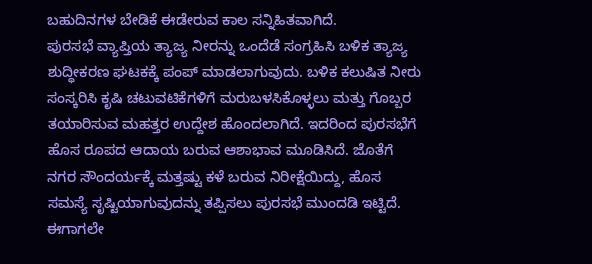ಬಹುದಿನಗಳ ಬೇಡಿಕೆ ಈಡೇರುವ ಕಾಲ ಸನ್ನಿಹಿತವಾಗಿದೆ.
ಪುರಸಭೆ ವ್ಯಾಪ್ತಿಯ ತ್ಯಾಜ್ಯ ನೀರನ್ನು ಒಂದೆಡೆ ಸಂಗ್ರಹಿಸಿ ಬಳಿಕ ತ್ಯಾಜ್ಯ ಶುದ್ಧೀಕರಣ ಘಟಕಕ್ಕೆ ಪಂಪ್ ಮಾಡಲಾಗುವುದು. ಬಳಿಕ ಕಲುಷಿತ ನೀರು ಸಂಸ್ಕರಿಸಿ ಕೃಷಿ ಚಟುವಟಿಕೆಗಳಿಗೆ ಮರುಬಳಸಿಕೊಳ್ಳಲು ಮತ್ತು ಗೊಬ್ಬರ ತಯಾರಿಸುವ ಮಹತ್ತರ ಉದ್ದೇಶ ಹೊಂದಲಾಗಿದೆ. ಇದರಿಂದ ಪುರಸಭೆಗೆ ಹೊಸ ರೂಪದ ಆದಾಯ ಬರುವ ಆಶಾಭಾವ ಮೂಡಿಸಿದೆ. ಜೊತೆಗೆ ನಗರ ಸೌಂದರ್ಯಕ್ಕೆ ಮತ್ತಷ್ಟು ಕಳೆ ಬರುವ ನಿರೀಕ್ಷೆಯಿದ್ದು, ಹೊಸ ಸಮಸ್ಯೆ ಸೃಷ್ಟಿಯಾಗುವುದನ್ನು ತಪ್ಪಿಸಲು ಪುರಸಭೆ ಮುಂದಡಿ ಇಟ್ಟಿದೆ.
ಈಗಾಗಲೇ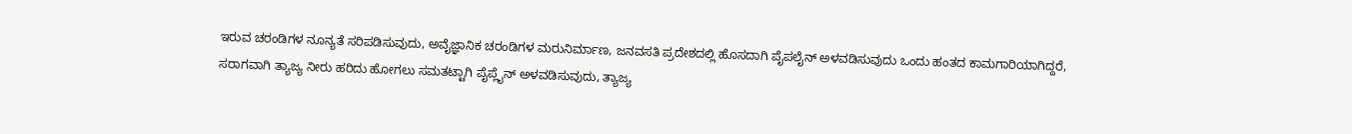ಇರುವ ಚರಂಡಿಗಳ ನೂನ್ಯತೆ ಸರಿಪಡಿಸುವುದು, ಅವೈಜ್ಞಾನಿಕ ಚರಂಡಿಗಳ ಮರುನಿರ್ಮಾಣ, ಜನವಸತಿ ಪ್ರದೇಶದಲ್ಲಿ ಹೊಸದಾಗಿ ಪೈಪಲೈನ್ ಅಳವಡಿಸುವುದು ಒಂದು ಹಂತದ ಕಾಮಗಾರಿಯಾಗಿದ್ದರೆ, ಸರಾಗವಾಗಿ ತ್ಯಾಜ್ಯ ನೀರು ಹರಿದು ಹೋಗಲು ಸಮತಟ್ಟಾಗಿ ಪೈಪ್ಲೈನ್ ಅಳವಡಿಸುವುದು, ತ್ಯಾಜ್ಯ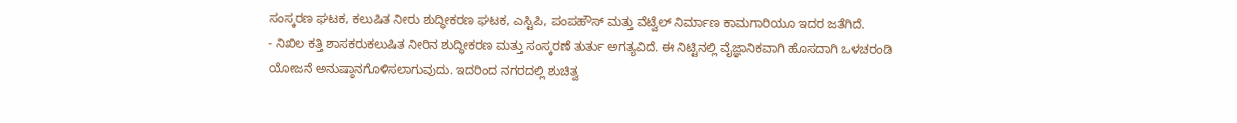ಸಂಸ್ಕರಣ ಘಟಕ, ಕಲುಷಿತ ನೀರು ಶುದ್ಧೀಕರಣ ಘಟಕ, ಎಸ್ಟಿಪಿ, ಪಂಪಹೌಸ್ ಮತ್ತು ವೆಟ್ವೆಲ್ ನಿರ್ಮಾಣ ಕಾಮಗಾರಿಯೂ ಇದರ ಜತೆಗಿದೆ.
- ನಿಖಿಲ ಕತ್ತಿ ಶಾಸಕರುಕಲುಷಿತ ನೀರಿನ ಶುದ್ಧೀಕರಣ ಮತ್ತು ಸಂಸ್ಕರಣೆ ತುರ್ತು ಅಗತ್ಯವಿದೆ. ಈ ನಿಟ್ಟಿನಲ್ಲಿ ವೈಜ್ಞಾನಿಕವಾಗಿ ಹೊಸದಾಗಿ ಒಳಚರಂಡಿ ಯೋಜನೆ ಅನುಷ್ಠಾನಗೊಳಿಸಲಾಗುವುದು. ಇದರಿಂದ ನಗರದಲ್ಲಿ ಶುಚಿತ್ವ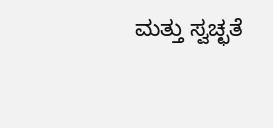ಮತ್ತು ಸ್ವಚ್ಛತೆ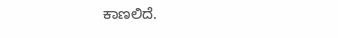ಕಾಣಲಿದೆ.